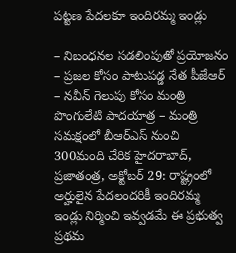పట్టణ పేదలకూ ఇందిరమ్మ ఇండ్లు

– నిబంధనల సడలింపుతో ప్రయోజనం – ప్రజల కోసం పాటుపడ్డ నేత పీజేఆర్ – నవీన్ గెలుపు కోసం మంత్రి పొంగులేటి పాదయాత్ర – మంత్రి సమక్షంలో బీఆర్ఎస్ నుంచి 300మంది చేరిక హైదరాబాద్, ప్రజాతంత్ర, అక్టోబర్ 29: రాష్ట్రంలో అర్హులైన పేదలందరికీ ఇందిరమ్మ ఇండ్లు నిర్మించి ఇవ్వడమే ఈ ప్రభుత్వ ప్రథమ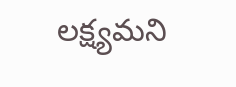లక్ష్యమని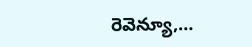రెవెన్యూ,…